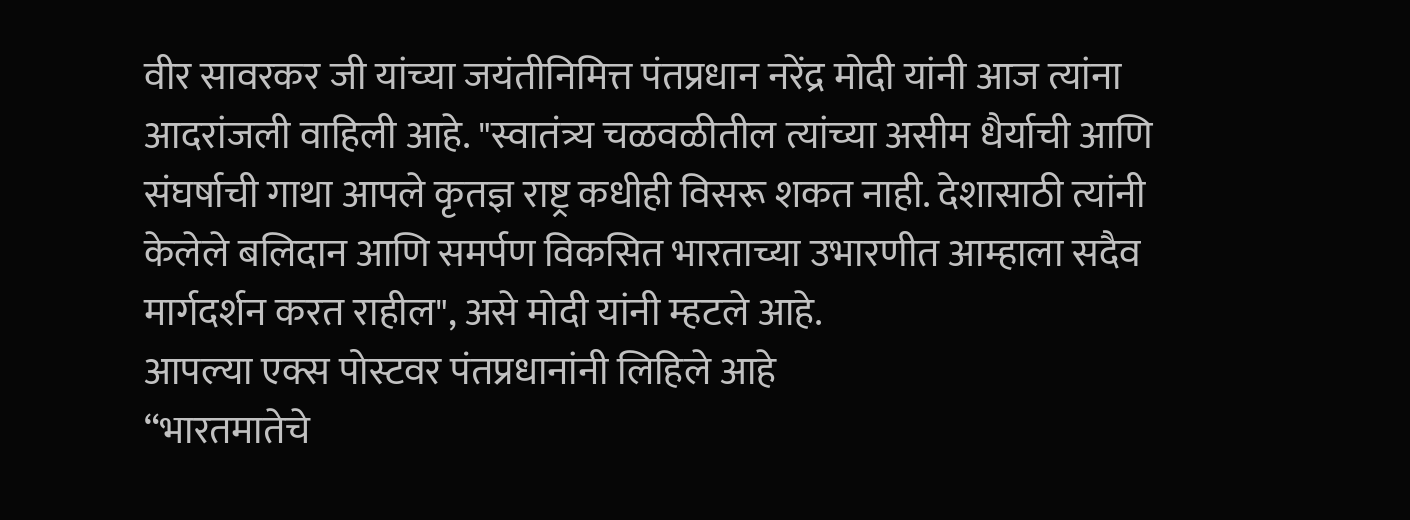वीर सावरकर जी यांच्या जयंतीनिमित्त पंतप्रधान नरेंद्र मोदी यांनी आज त्यांना आदरांजली वाहिली आहे. "स्वातंत्र्य चळवळीतील त्यांच्या असीम धैर्याची आणि संघर्षाची गाथा आपले कृतज्ञ राष्ट्र कधीही विसरू शकत नाही. देशासाठी त्यांनी केलेले बलिदान आणि समर्पण विकसित भारताच्या उभारणीत आम्हाला सदैव मार्गदर्शन करत राहील", असे मोदी यांनी म्हटले आहे.
आपल्या एक्स पोस्टवर पंतप्रधानांनी लिहिले आहे
“भारतमातेचे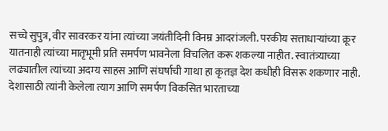सच्चे सुपुत्र, वीर सावरकर यांना त्यांच्या जयंतीदिनी विनम्र आदरांजली. परकीय सत्ताधाऱ्यांच्या क्रूर यातनाही त्यांच्या मातृभूमी प्रति समर्पण भावनेला विचलित करू शकल्या नाहीत. स्वातंत्र्याच्या लढ्यातील त्यांच्या अदम्य साहस आणि संघर्षाची गाथा हा कृतज्ञ देश कधीही विसरू शकणार नाही. देशासाठी त्यांनी केलेला त्याग आणि समर्पण विकसित भारताच्या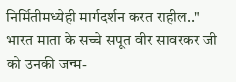निर्मितीमध्येही मार्गदर्शन करत राहील.."
भारत माता के सच्चे सपूत वीर सावरकर जी को उनकी जन्म-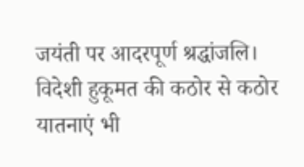जयंती पर आदरपूर्ण श्रद्धांजलि। विदेशी हुकूमत की कठोर से कठोर यातनाएं भी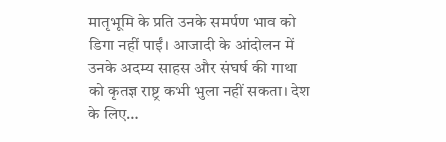मातृभूमि के प्रति उनके समर्पण भाव को डिगा नहीं पाईं। आजादी के आंदोलन में उनके अदम्य साहस और संघर्ष की गाथा को कृतज्ञ राष्ट्र कभी भुला नहीं सकता। देश के लिए…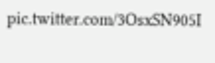pic.twitter.com/3OsxSN905I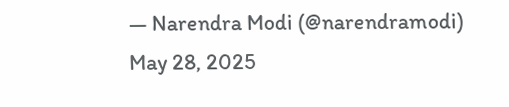— Narendra Modi (@narendramodi) May 28, 2025